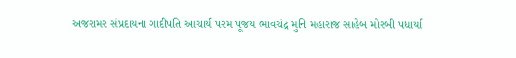અજરામર સંપ્રદાયના ગાદીપતિ આચાર્ય પરમ પૂજય ભાવચંદ્ર મુનિ મહારાજ સાહેબ મોરબી પધાર્યા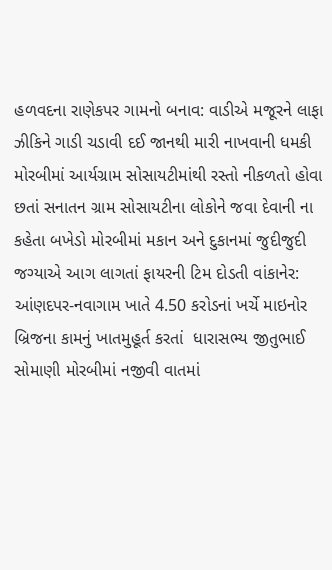હળવદના રાણેકપર ગામનો બનાવ: વાડીએ મજૂરને લાફા ઝીકિને ગાડી ચડાવી દઈ જાનથી મારી નાખવાની ધમકી મોરબીમાં આર્યગ્રામ સોસાયટીમાંથી રસ્તો નીકળતો હોવા છતાં સનાતન ગ્રામ સોસાયટીના લોકોને જવા દેવાની ના કહેતા બખેડો મોરબીમાં મકાન અને દુકાનમાં જુદીજુદી જગ્યાએ આગ લાગતાં ફાયરની ટિમ દોડતી વાંકાનેર: આંણદપર-નવાગામ ખાતે 4.50 કરોડનાં ખર્ચે માઇનોર બ્રિજના કામનું ખાતમુહૂર્ત કરતાં  ધારાસભ્ય જીતુભાઈ સોમાણી મોરબીમાં નજીવી વાતમાં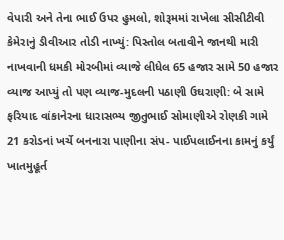વેપારી અને તેના ભાઈ ઉપર હુમલો, શોરૂમમાં રાખેલા સીસીટીવી કેમેરાનું ડીવીઆર તોડી નાખ્યું: પિસ્તોલ બતાવીને જાનથી મારી નાખવાની ધમકી મોરબીમાં વ્યાજે લીધેલ 65 હજાર સામે 50 હજાર વ્યાજ આપ્યું તો પણ વ્યાજ-મુદલની પઠાણી ઉઘરાણી: બે સામે ફરિયાદ વાંકાનેરના ધારાસભ્ય જીતુભાઈ સોમાણીએ રોણકી ગામે 21 કરોડનાં ખર્ચે બનનારા પાણીના સંપ- પાઈપલાઈનના કામનું કર્યું ખાતમુહૂર્ત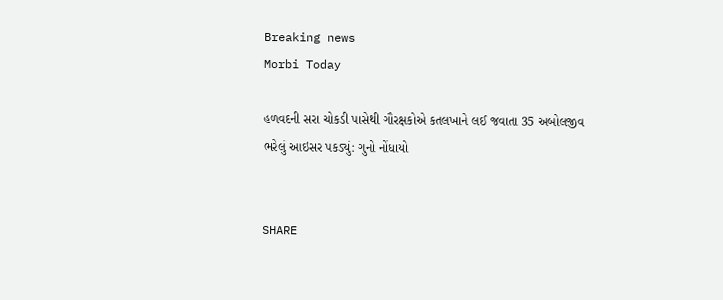Breaking news
Morbi Today

હળવદની સરા ચોકડી પાસેથી ગૌરક્ષકોએ કતલખાને લઈ જવાતા 35 અબોલજીવ ભરેલું આઇસર પકડ્યું: ગુનો નોંધાયો


SHARE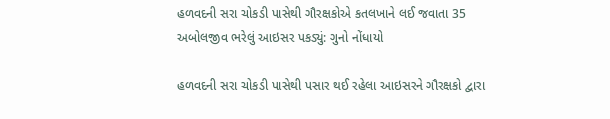હળવદની સરા ચોકડી પાસેથી ગૌરક્ષકોએ કતલખાને લઈ જવાતા 35 અબોલજીવ ભરેલું આઇસર પકડ્યું: ગુનો નોંધાયો

હળવદની સરા ચોકડી પાસેથી પસાર થઈ રહેલા આઇસરને ગૌરક્ષકો દ્વારા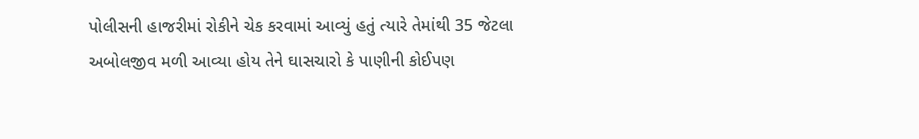પોલીસની હાજરીમાં રોકીને ચેક કરવામાં આવ્યું હતું ત્યારે તેમાંથી 35 જેટલા અબોલજીવ મળી આવ્યા હોય તેને ઘાસચારો કે પાણીની કોઈપણ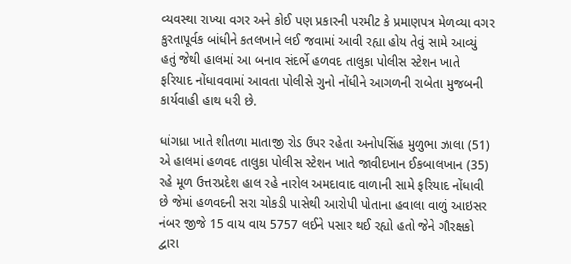વ્યવસ્થા રાખ્યા વગર અને કોઈ પણ પ્રકારની પરમીટ કે પ્રમાણપત્ર મેળવ્યા વગર કુરતાપૂર્વક બાંધીને કતલખાને લઈ જવામાં આવી રહ્યા હોય તેવું સામે આવ્યું હતું જેથી હાલમાં આ બનાવ સંદર્ભે હળવદ તાલુકા પોલીસ સ્ટેશન ખાતે ફરિયાદ નોંધાવવામાં આવતા પોલીસે ગુનો નોંધીને આગળની રાબેતા મુજબની કાર્યવાહી હાથ ધરી છે.

ધાંગધ્રા ખાતે શીતળા માતાજી રોડ ઉપર રહેતા અનોપસિંહ મુળુભા ઝાલા (51) એ હાલમાં હળવદ તાલુકા પોલીસ સ્ટેશન ખાતે જાવીદખાન ઈકબાલખાન (35) રહે મૂળ ઉત્તરપ્રદેશ હાલ રહે નારોલ અમદાવાદ વાળાની સામે ફરિયાદ નોંધાવી છે જેમાં હળવદની સરા ચોકડી પાસેથી આરોપી પોતાના હવાલા વાળું આઇસર નંબર જીજે 15 વાય વાય 5757 લઈને પસાર થઈ રહ્યો હતો જેને ગૌરક્ષકો દ્વારા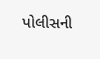પોલીસની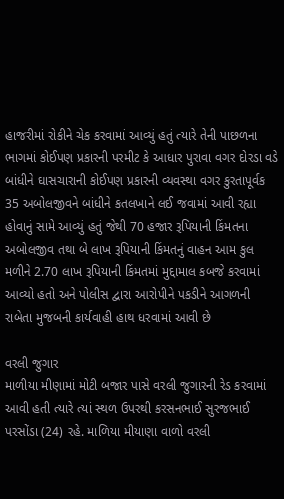હાજરીમાં રોકીને ચેક કરવામાં આવ્યું હતું ત્યારે તેની પાછળના ભાગમાં કોઈપણ પ્રકારની પરમીટ કે આધાર પુરાવા વગર દોરડા વડે બાંધીને ઘાસચારાની કોઈપણ પ્રકારની વ્યવસ્થા વગર કુરતાપૂર્વક 35 અબોલજીવને બાંધીને કતલખાને લઈ જવામાં આવી રહ્યા હોવાનું સામે આવ્યું હતું જેથી 70 હજાર રૂપિયાની કિંમતના અબોલજીવ તથા બે લાખ રૂપિયાની કિંમતનું વાહન આમ કુલ મળીને 2.70 લાખ રૂપિયાની કિંમતમાં મુદ્દામાલ કબજે કરવામાં આવ્યો હતો અને પોલીસ દ્વારા આરોપીને પકડીને આગળની રાબેતા મુજબની કાર્યવાહી હાથ ધરવામાં આવી છે

વરલી જુગાર
માળીયા મીણામાં મોટી બજાર પાસે વરલી જુગારની રેડ કરવામાં આવી હતી ત્યારે ત્યાં સ્થળ ઉપરથી કરસનભાઈ સુરજભાઈ પરસોંડા (24) રહે. માળિયા મીયાણા વાળો વરલી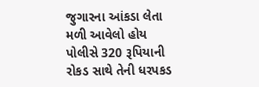જુગારના આંકડા લેતા મળી આવેલો હોય પોલીસે 320 રૂપિયાની રોકડ સાથે તેની ધરપકડ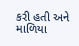કરી હતી અને માળિયા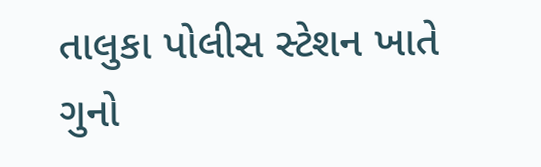તાલુકા પોલીસ સ્ટેશન ખાતે ગુનો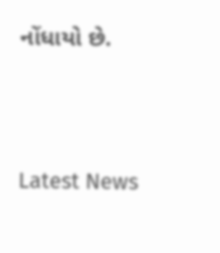નોંધાયો છે.




Latest News